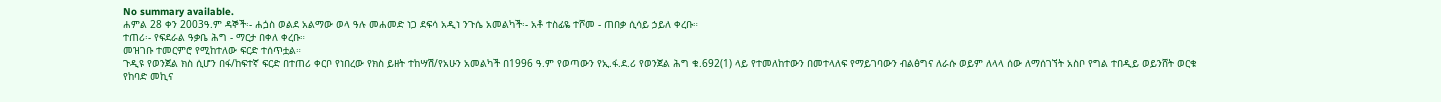No summary available.
ሐምል 28 ቀን 2003ዓ.ም ዳኞች፡- ሐጏስ ወልደ አልማው ወላ ዓሉ መሐመድ ነጋ ደፍሳ አዲነ ንጉሴ አመልካች፡- አቶ ተስፊዬ ተሾመ - ጠበቃ ሲሳይ ኃይለ ቀረቡ።
ተጠሪ፡- የፍደራል ዓቃቤ ሕግ - ማርታ በቀለ ቀረቡ።
መዝገቡ ተመርምሮ የሚከተለው ፍርድ ተሰጥቷል።
ጉዲዩ የወንጀል ክስ ሲሆን በፋ/ከፍተኛ ፍርድ በተጠሪ ቀርቦ የነበረው የክስ ይዘት ተከሣሽ/የአሁን አመልካች በ1996 ዓ.ም የወጣውን የኢ.ፋ.ደ.ሪ የወንጀል ሕግ ቁ.692(1) ላይ የተመለከተውን በመተላለፍ የማይገባውን ብልፅግና ለራሱ ወይም ለላላ ሰው ለማሰገኘት አስቦ የግል ተበዲይ ወይንሸት ወርቁ የከባድ መኪና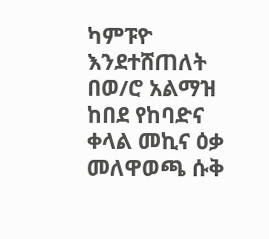ካምፑዮ እንደተሸጠለት በወ/ሮ አልማዝ ከበደ የከባድና ቀላል መኪና ዕቃ መለዋወጫ ሱቅ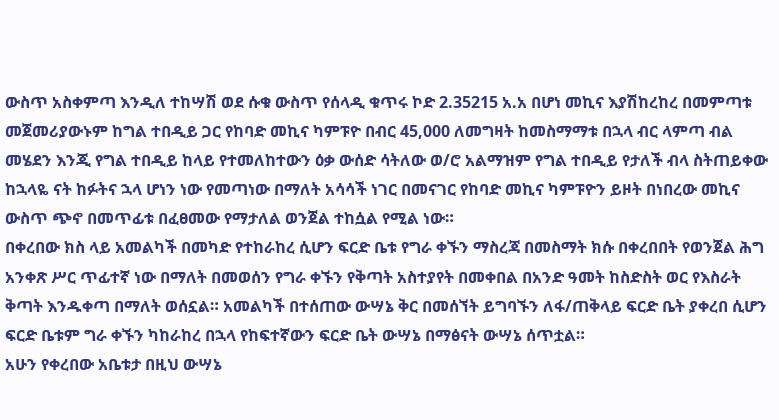ውስጥ አስቀምጣ እንዲለ ተከሣሽ ወደ ሱቁ ውስጥ የሰላዲ ቁጥሩ ኮድ 2.35215 አ.አ በሆነ መኪና እያሽከረከረ በመምጣቱ መጀመሪያውኑም ከግል ተበዲይ ጋር የከባድ መኪና ካምፑዮ በብር 45,000 ለመግዛት ከመስማማቱ በኋላ ብር ላምጣ ብል መሄደን እንጂ የግል ተበዲይ ከላይ የተመለከተውን ዕቃ ውሰድ ሳትለው ወ/ሮ አልማዝም የግል ተበዲይ የታለች ብላ ስትጠይቀው ከኋላዬ ናት ከፉትና ኋላ ሆነን ነው የመጣነው በማለት አሳሳች ነገር በመናገር የከባድ መኪና ካምፑዮን ይዞት በነበረው መኪና ውስጥ ጭኖ በመጥፊቱ በፈፀመው የማታለል ወንጀል ተከሷል የሚል ነው።
በቀረበው ክስ ላይ አመልካች በመካድ የተከራከረ ሲሆን ፍርድ ቤቱ የግራ ቀኙን ማስረጃ በመስማት ክሱ በቀረበበት የወንጀል ሕግ አንቀጽ ሥር ጥፊተኛ ነው በማለት በመወሰን የግራ ቀኙን የቅጣት አስተያየት በመቀበል በአንድ ዓመት ከስድስት ወር የእስራት ቅጣት እንዱቀጣ በማለት ወሰኗል። አመልካች በተሰጠው ውሣኔ ቅር በመሰኘት ይግባኙን ለፋ/ጠቅላይ ፍርድ ቤት ያቀረበ ሲሆን ፍርድ ቤቱም ግራ ቀኙን ካከራከረ በኋላ የከፍተኛውን ፍርድ ቤት ውሣኔ በማፅናት ውሣኔ ሰጥቷል።
አሁን የቀረበው አቤቱታ በዚህ ውሣኔ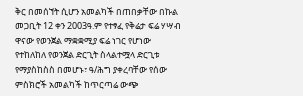ቅር በመሰኘት ሲሆን አመልካች በጠበቃቸው በኩል መጋቢት 12 ቀን 2003ዓ.ም የተፃፈ የቅሬታ ፍሬ ሃሣብ ዋናው የወንጀል ማቋቋሚያ ፍሬ ነገር የሆነው የተከለከለ የወንጀል ድርጊት ስላልተሟላ ድርጊቱ የማያስከስስ በመሆኑ፣ ዓ/ሕግ ያቀረባቸው የሰው ምስክሮች አመልካች ከጥርጣሬ ውጭ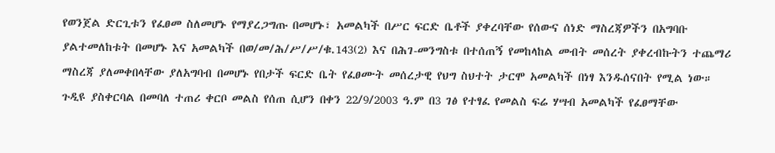የወንጀል ድርጊቱን የፈፀመ ስለመሆኑ የማያረጋግጡ በመሆኑ፣ አመልካች በሥር ፍርድ ቤቶች ያቀረባቸው የሰውና ሰነድ ማስረጃዎችን በአግባቡ ያልተመለከቱት በመሆኑ እና አመልካች በወ/መ/ሕ/ሥ/ሥ/ቁ.143(2) እና በሕገ-መንግስቱ በተሰጠኝ የመከላከል መብት መሰረት ያቀረብኩትን ተጨማሪ ማስረጃ ያለመቀበላቸው ያለአግባብ በመሆኑ የበታች ፍርድ ቤት የፈፀሙት መሰረታዊ የህግ ስህተት ታርሞ አመልካች በነፃ እንዱሰናበት የሚል ነው። ጉዲዩ ያስቀርባል በመባለ ተጠሪ ቀርቦ መልስ የሰጠ ሲሆን በቀን 22/9/2003 ዓ.ም በ3 ገፅ የተፃፈ የመልስ ፍሬ ሃሣብ አመልካች የፈፀማቸው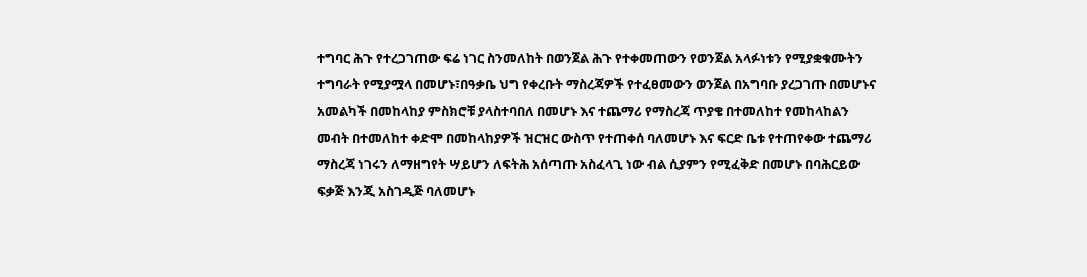ተግባር ሕጉ የተረጋገጠው ፍሬ ነገር ስንመለከት በወንጀል ሕጉ የተቀመጠውን የወንጀል አላፉነቱን የሚያቋቁሙትን ተግባራት የሚያሟላ በመሆኑ፣በዓቃቤ ህግ የቀረቡት ማስረጃዎች የተፈፀመውን ወንጀል በአግባቡ ያረጋገጡ በመሆኑና አመልካች በመከላከያ ምስክሮቹ ያላስተባበለ በመሆኑ እና ተጨማሪ የማስረጃ ጥያቄ በተመለከተ የመከላከልን መብት በተመለከተ ቀድሞ በመከላከያዎች ዝርዝር ውስጥ የተጠቀሰ ባለመሆኑ እና ፍርድ ቤቱ የተጠየቀው ተጨማሪ ማስረጃ ነገሩን ለማዘግየት ሣይሆን ለፍትሕ አሰጣጡ አስፈላጊ ነው ብል ሲያምን የሚፈቅድ በመሆኑ በባሕርይው ፍቃጅ እንጂ አስገዲጅ ባለመሆኑ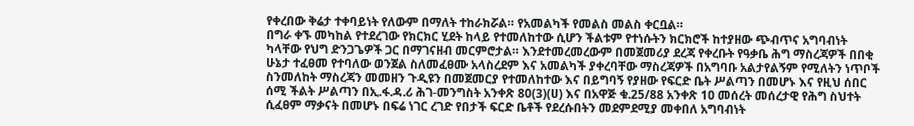የቀረበው ቅሬታ ተቀባይነት የለውም በማለት ተከራክሯል። የአመልካች የመልስ መልስ ቀርቧል።
በግራ ቀኙ መካከል የተደረገው የክርክር ሂደት ከላይ የተመለከተው ሲሆን ችልቱም የተነሱትን ክርክሮች ከተያዘው ጭብጥና አግባብነት ካላቸው የህግ ድንጋጌዎች ጋር በማገናዘብ መርምሮታል። እንደተመረመረውም በመጀመሪያ ደረጃ የቀረቡት የዓቃቤ ሕግ ማስረጃዎች በበቂ ሁኔታ ተፈፀመ የተባለው ወንጀል ስለመፈፀሙ አላስረደም እና አመልካች ያቀረባቸው ማስረጃዎች በአግባቡ አልታየልኝም የሚለትን ነጥቦች ስንመለከት ማስረጃን መመዘን ጉዲዩን በመጀመርያ የተመለከተው እና በይግባኝ የያዘው የፍርድ ቤት ሥልጣን በመሆኑ እና የዚህ ሰበር ሰሚ ችልት ሥልጣን በኢ.ፋ.ዳ.ሪ ሕገ-መንግስት አንቀጽ 80(3)(ሀ) እና በአዋጅ ቁ.25/88 አንቀጽ 1ዐ መሰረት መሰረታዊ የሕግ ስህተት ሲፈፀም ማቃናት በመሆኑ በፍሬ ነገር ረገድ የበታች ፍርድ ቤቶች የደረሱበትን መደምደሚያ መቀበለ አግባብነት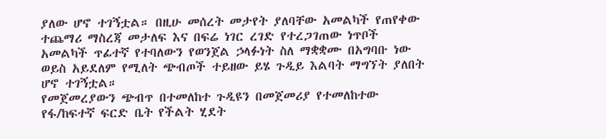ያለው ሆኖ ተገኝቷል። በዚሁ መሰረት መታየት ያለባቸው አመልካች የጠየቀው ተጨማሪ ማስረጃ መታለፍ እና በፍሬ ነገር ረገድ የተረጋገጠው ነጥቦች አመልካች ጥፊተኛ የተባለውን የወንጀል ኃላፉነት ስለ ማቋቋሙ በአግባቡ ነው ወይስ አይደለም የሚለት ጭብጦች ተይዘው ይሄ ጉዲይ እልባት ማግኘት ያለበት ሆኖ ተገኝቷል።
የመጀመረያውን ጭብጥ በተመለከተ ጉዲዩን በመጀመሪያ የተመለከተው የፋ/ከፍተኛ ፍርድ ቤት የችልት ሂደት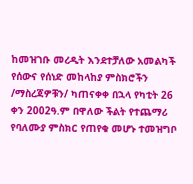ከመዝገቡ መረዲት እንደተቻለው አመልካች የሰውና የሰነድ መከላከያ ምስክሮችን /ማስረጃዎቹን/ ካጠናቀቀ በኋላ የካቲት 26 ቀን 2002ዓ.ም በዋለው ችልት የተጨማሪ የባለሙያ ምስክር የጠየቁ መሆኑ ተመዝግቦ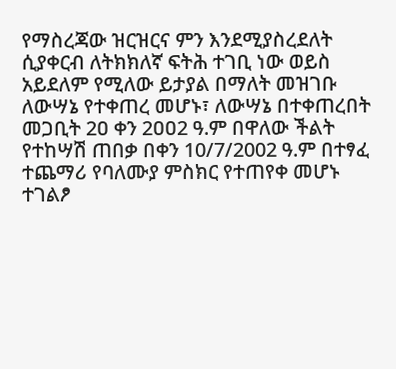የማስረጃው ዝርዝርና ምን እንደሚያስረደለት ሲያቀርብ ለትክክለኛ ፍትሕ ተገቢ ነው ወይስ አይደለም የሚለው ይታያል በማለት መዝገቡ ለውሣኔ የተቀጠረ መሆኑ፣ ለውሣኔ በተቀጠረበት መጋቢት 2ዐ ቀን 2ዐዐ2 ዓ.ም በዋለው ችልት የተከሣሽ ጠበቃ በቀን 10/7/2002 ዓ.ም በተፃፈ ተጨማሪ የባለሙያ ምስክር የተጠየቀ መሆኑ ተገልፆ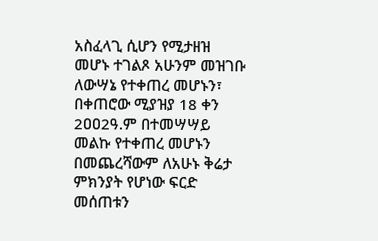አስፈላጊ ሲሆን የሚታዘዝ መሆኑ ተገልጾ አሁንም መዝገቡ ለውሣኔ የተቀጠረ መሆኑን፣ በቀጠሮው ሚያዝያ 18 ቀን 2ዐዐ2ዓ.ም በተመሣሣይ መልኩ የተቀጠረ መሆኑን በመጨረሻውም ለአሁኑ ቅሬታ ምክንያት የሆነው ፍርድ መሰጠቱን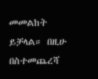መመልከት ይቻላል። በዚሁ በስተመጨረሻ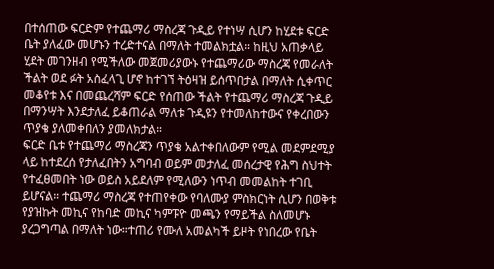በተሰጠው ፍርድም የተጨማሪ ማስረጃ ጉዲይ የተነሣ ሲሆን ከሂደቱ ፍርድ ቤት ያለፈው መሆኑን ተረድተናል በማለት ተመልክቷል። ከዚህ አጠቃላይ ሂደት መገንዘብ የሚችለው መጀመሪያውኑ የተጨማሪው ማስረጃ የመራለት ችልት ወደ ፉት አስፈላጊ ሆኖ ከተገኘ ትዕዛዝ ይሰጥበታል በማለት ሲቀጥር መቆየቱ እና በመጨረሻም ፍርድ የሰጠው ችልት የተጨማሪ ማስረጃ ጉዲይ በማንሣት እንደታለፈ ይቆጠራል ማለቱ ጉዲዩን የተመለከተውና የቀረበውን ጥያቄ ያለመቀበለን ያመለክታል።
ፍርድ ቤቱ የተጨማሪ ማስረጃን ጥያቄ አልተቀበለውም የሚል መደምደሚያ ላይ ከተደረሰ የታለፈበትን አግባብ ወይም መታለፈ መሰረታዊ የሕግ ስህተት የተፈፀመበት ነው ወይስ አይደለም የሚለውን ነጥብ መመልከት ተገቢ ይሆናል። ተጨማሪ ማስረጃ የተጠየቀው የባለሙያ ምስክርነት ሲሆን በወቅቱ የያዝኩት መኪና የከባድ መኪና ካምፑዮ መጫን የማይችል ስለመሆኑ ያረጋግጣል በማለት ነው።ተጠሪ የሙለ አመልካች ይዞት የነበረው የቤት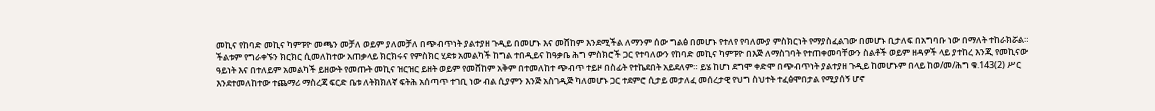መኪና የከባድ መኪና ካምፑዮ መጫን መቻለ ወይም ያለመቻለ በጭብጥነት ያልተያዘ ጉዲይ በመሆኑ እና መሸከም እንደሚችል ለማንም ሰው ግልፅ በመሆኑ የተለየ የባለሙያ ምስክርነት የማያስፈልገው በመሆኑ ቢታለፍ በአግባቡ ነው በማለት ተከራክሯል። ችልቱም የግራቀኙን ክርክር ሲመለከተው አጠቃላይ ክርክሩና የምስክር ሂደቱ አመልካች ከግል ተበዲይና ከዓቃቤ ሕግ ምስክሮች ጋር የተባለውን የከባድ መኪና ካምፑዮ በእጅ ለማስገባት የተጠቀመባቸውን ስልቶች ወይም ዘዳዎች ላይ ያተከረ እንጂ የመኪናው ዓይነት እና በተለይም አመልካች ይዘውት የመጡት መኪና ዝርዝር ይዘት ወይም የመሸከም አቅም በተመለከተ ጭብጥ ተይዞ በስፊት የተኬደበት አይደለም። ይሄ ከሆነ ደግሞ ቀድሞ በጭብጥነት ያልተያዘ ጉዲይ ከመሆኑም በላይ ከወ/መ/ሕግ ቁ.143(2) ሥር እንደተመለከተው ተጨማሪ ማስረጃ ፍርድ ቤቱ ለትክክለኛ ፍትሕ አሰጣጥ ተገቢ ነው ብል ሲያምን እንጅ አስገዲጅ ካለመሆኑ ጋር ተደምሮ ሲታይ መታለፈ መሰረታዊ የህግ ስህተት ተፈፅሞበታል የሚያሰኝ ሆኖ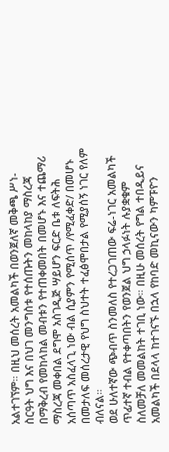አልተገኘም። በዚህ መሰረት አመልካች በወንጀለኛ መቅጫ ሥነ-ስርዓት ህግ እና በህገ መንግስቱ የተሰጡትን መከላከያ ማስረጃ በማቅረብ የመከላከል መብቱን የተጠቀመበት በመሆኑ እና ተጨማሪ ማስረጃ መቀበል ደግሞ አስገዲጅ ሣይሆን ፍርድ ቤቱ ለፍትሕ አሰጣጥ አስፈላጊ ነው ብል ሲያምን የሚሰጥ /የሚፈቀድ/ በመሆኑ በመታለፍ መሰረታዊ የህግ ስህተት ተፈፅሞበታል የሚያሰኝ ነገር የለም ብለናል።
ወደ ሁለተኛው ጭብጥ ስንመለስ የተረጋገጠው ፍሬ-ነገር አመልካች ጥፊተኛ ተብል የተቀጣበትን የወንጀል ህግ ኃላፉነት ሉያቋቁም ስለመቻለ መመልከት ተገቢ ነው። በዚሁ መሰረት የግል ተበዲይና አመልካች በደላላ ከተገናኙ በኋላ የከባድ መኪናውን ካምፑዮን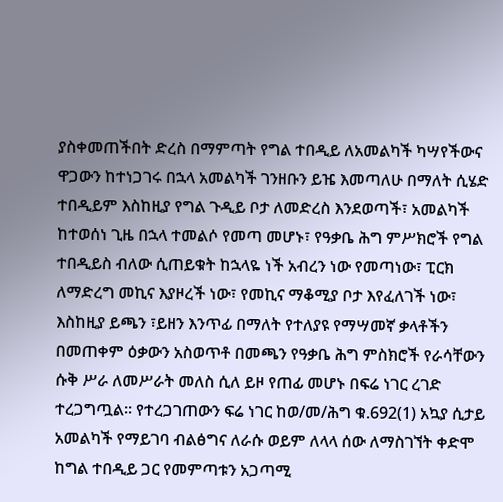ያስቀመጠችበት ድረስ በማምጣት የግል ተበዲይ ለአመልካች ካሣየችውና ዋጋውን ከተነጋገሩ በኋላ አመልካች ገንዘቡን ይዤ እመጣለሁ በማለት ሲሄድ ተበዲይም እስከዚያ የግል ጉዲይ ቦታ ለመድረስ እንደወጣች፣ አመልካች ከተወሰነ ጊዜ በኋላ ተመልሶ የመጣ መሆኑ፣ የዓቃቤ ሕግ ምሥክሮች የግል ተበዲይስ ብለው ሲጠይቁት ከኋላዬ ነች አብረን ነው የመጣነው፣ ፒርክ ለማድረግ መኪና እያዞረች ነው፣ የመኪና ማቆሚያ ቦታ እየፈለገች ነው፣ እስከዚያ ይጫን ፣ይዘን እንጥፊ በማለት የተለያዩ የማሣመኛ ቃላቶችን በመጠቀም ዕቃውን አስወጥቶ በመጫን የዓቃቤ ሕግ ምስክሮች የራሳቸውን ሱቅ ሥራ ለመሥራት መለስ ሲለ ይዞ የጠፊ መሆኑ በፍሬ ነገር ረገድ ተረጋግጧል። የተረጋገጠውን ፍሬ ነገር ከወ/መ/ሕግ ቁ.692(1) አኳያ ሲታይ አመልካች የማይገባ ብልፅግና ለራሱ ወይም ለላላ ሰው ለማስገኘት ቀድሞ ከግል ተበዲይ ጋር የመምጣቱን አጋጣሚ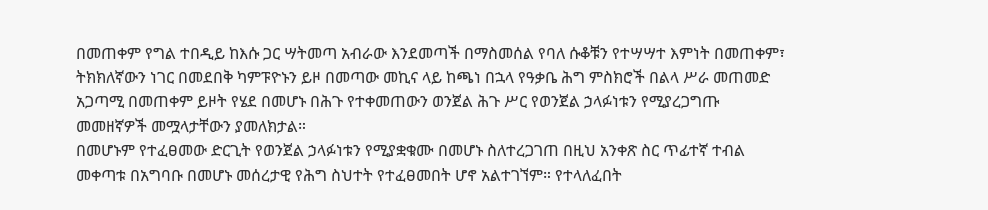በመጠቀም የግል ተበዲይ ከእሱ ጋር ሣትመጣ አብራው እንደመጣች በማስመሰል የባለ ሱቆቹን የተሣሣተ እምነት በመጠቀም፣ ትክክለኛውን ነገር በመደበቅ ካምፑዮኑን ይዞ በመጣው መኪና ላይ ከጫነ በኋላ የዓቃቤ ሕግ ምስክሮች በልላ ሥራ መጠመድ አጋጣሚ በመጠቀም ይዞት የሄደ በመሆኑ በሕጉ የተቀመጠውን ወንጀል ሕጉ ሥር የወንጀል ኃላፉነቱን የሚያረጋግጡ መመዘኛዎች መሟላታቸውን ያመለክታል።
በመሆኑም የተፈፀመው ድርጊት የወንጀል ኃላፉነቱን የሚያቋቁሙ በመሆኑ ስለተረጋገጠ በዚህ አንቀጽ ስር ጥፊተኛ ተብል መቀጣቱ በአግባቡ በመሆኑ መሰረታዊ የሕግ ስህተት የተፈፀመበት ሆኖ አልተገኘም። የተላለፈበት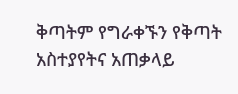ቅጣትም የግራቀኙን የቅጣት አስተያየትና አጠቃላይ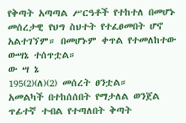የቅጣት አጣጣል ሥርዓቶች የተከተለ በመሆኑ መሰረታዊ የህግ ስህተት የተፈፀመበት ሆኖ አልተገኘም። በመሆኑም ቀጥል የተመለከተው ውሣኔ ተሰጥቷል።
ው ሣ ኔ
195(2)(ለ)(2) መሰረት ፀንቷል።
አመልካች በተከሰሰበት የማታለል ወንጀል ጥፊተኛ ተብል የተጣለበት ቅጣት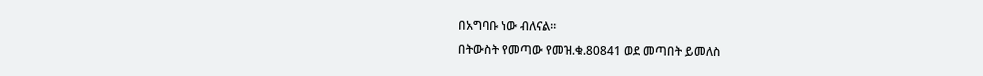በአግባቡ ነው ብለናል።
በትውስት የመጣው የመዝ.ቁ.80841 ወደ መጣበት ይመለስ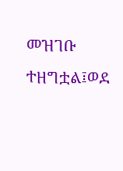መዝገቡ ተዘግቷል፤ወደ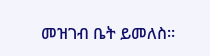መዝገብ ቤት ይመለስ።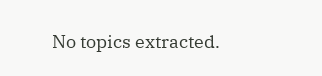No topics extracted.